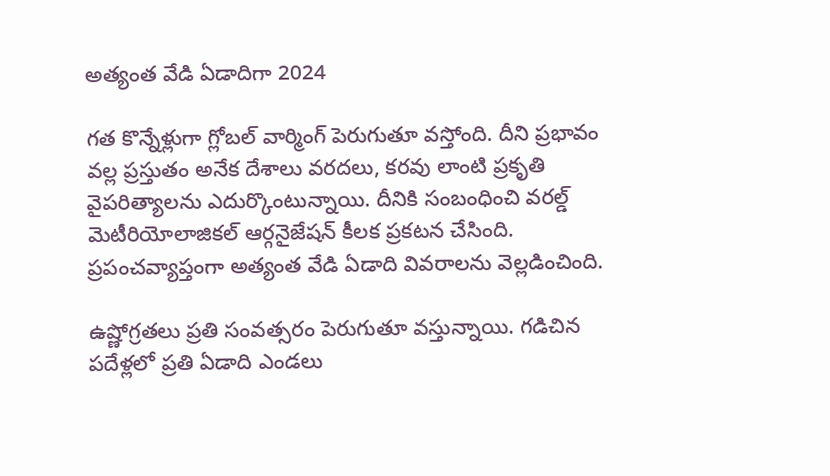అత్యంత వేడి ఏడాదిగా 2024

గత కొన్నేళ్లుగా గ్లోబల్ వార్మింగ్ పెరుగుతూ వస్తోంది. దీని ప్రభావం వల్ల ప్రస్తుతం అనేక దేశాలు వరదలు, కరవు లాంటి ప్రకృతి వైపరిత్యాలను ఎదుర్కొంటున్నాయి. దీనికి సంబంధించి వరల్డ్ మెటీరియోలాజికల్ ఆర్గనైజేషన్ కీలక ప్రకటన చేసింది. ప్రపంచవ్యాప్తంగా అత్యంత వేడి ఏడాది వివరాలను వెల్లడించింది.

ఉష్ణోగ్రతలు ప్రతి సంవత్సరం పెరుగుతూ వస్తున్నాయి. గడిచిన పదేళ్లలో ప్రతి ఏడాది ఎండలు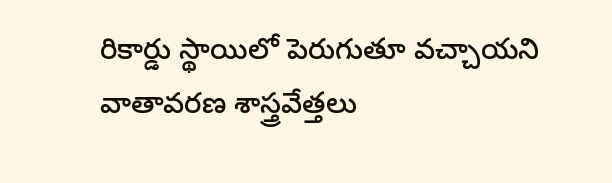రికార్డు స్థాయిలో పెరుగుతూ వచ్చాయని వాతావరణ శాస్త్రవేత్తలు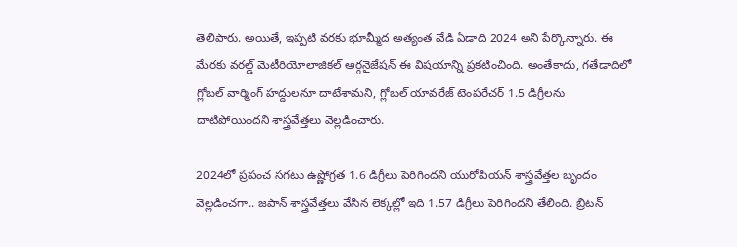తెలిపారు. అయితే, ఇప్పటి వరకు భూమ్మీద అత్యంత వేడి ఏడాది 2024 అని పేర్కొన్నారు. ఈ మేరకు వరల్డ్ మెటీరియోలాజికల్ ఆర్గనైజేషన్ ఈ విషయాన్ని ప్రకటించింది. అంతేకాదు, గతేడాదిలో గ్లోబల్ వార్మింగ్ హద్దులనూ దాటేశామని, గ్లోబల్ యావరేజ్ టెంపరేచర్ 1.5 డిగ్రీలను దాటిపోయిందని శాస్త్రవేత్తలు వెల్లడించారు.

2024లో ప్రపంచ సగటు ఉష్ణోగ్రత 1.6 డిగ్రీలు పెరిగిందని యురోపియన్ శాస్త్రవేత్తల బృందం వెల్లడించగా.. జపాన్ శాస్త్రవేత్తలు వేసిన లెక్కల్లో ఇది 1.57 డిగ్రీలు పెరిగిందని తేలింది. బ్రిటన్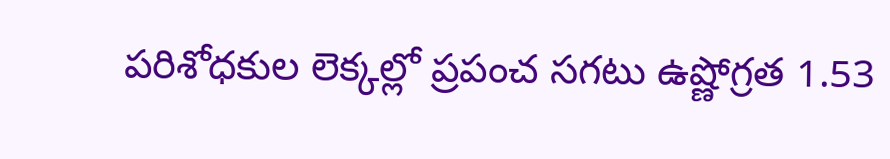పరిశోధకుల లెక్కల్లో ప్రపంచ సగటు ఉష్ణోగ్రత 1.53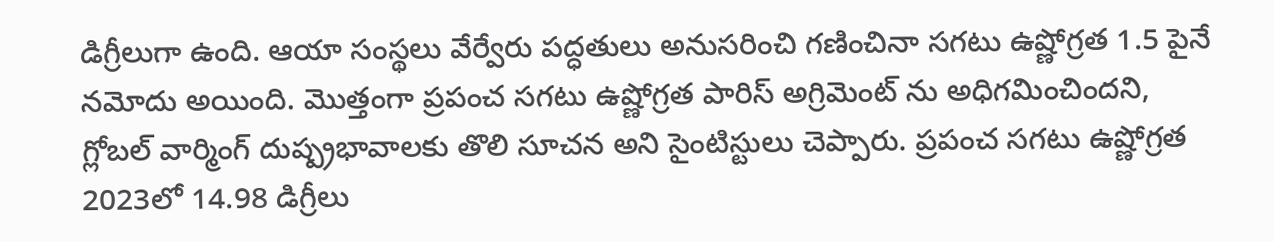డిగ్రీలుగా ఉంది. ఆయా సంస్థలు వేర్వేరు పద్ధతులు అనుసరించి గణించినా సగటు ఉష్ణోగ్రత 1.5 పైనే నమోదు అయింది. మొత్తంగా ప్రపంచ సగటు ఉష్ణోగ్రత పారిస్ అగ్రిమెంట్ ను అధిగమించిందని, గ్లోబల్ వార్మింగ్ దుష్ప్రభావాలకు తొలి సూచన అని సైంటిస్టులు చెప్పారు. ప్రపంచ సగటు ఉష్ణోగ్రత 2023లో 14.98 డిగ్రీలు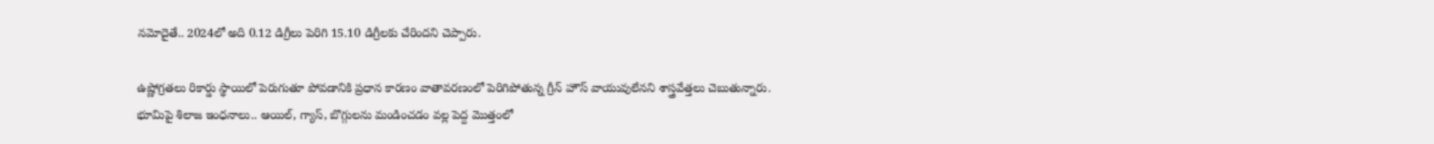నమోదైతే.. 2024లో అది 0.12 డిగ్రీలు పెరిగి 15.10 డిగ్రీలకు చేరిందని చెప్పారు.

ఉష్ణోగ్రతలు రికార్డు స్థాయిలో పెరుగుతూ పోవడానికి ప్రధాన కారణం వాతావరణంలో పెరిగిపోతున్న గ్రీన్ హౌస్ వాయువులేనని శాస్త్రవేత్తలు చెబుతున్నారు. భూమిపై శిలాజ ఇంధనాలు.. ఆయిల్, గ్యాస్, బొగ్గులను మండించడం వల్ల పెద్ద మొత్తంలో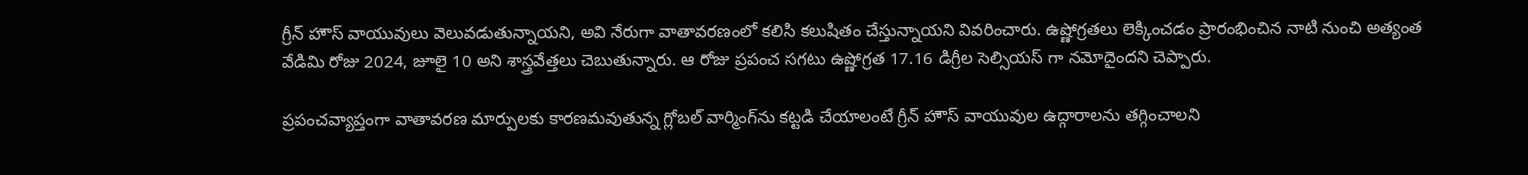గ్రీన్ హౌస్ వాయువులు వెలువడుతున్నాయని, అవి నేరుగా వాతావరణంలో కలిసి కలుషితం చేస్తున్నాయని వివరించారు. ఉష్ణోగ్రతలు లెక్కించడం ప్రారంభించిన నాటి నుంచి అత్యంత వేడిమి రోజు 2024, జూలై 10 అని శాస్త్రవేత్తలు చెబుతున్నారు. ఆ రోజు ప్రపంచ సగటు ఉష్ణోగ్రత 17.16 డిగ్రీల సెల్సియస్ గా నమోదైందని చెప్పారు.

ప్రపంచవ్యాప్తంగా వాతావరణ మార్పులకు కారణమవుతున్న గ్లోబల్ వార్మింగ్‌ను కట్టడి చేయాలంటే గ్రీన్ హౌస్ వాయువుల ఉద్గారాలను తగ్గించాలని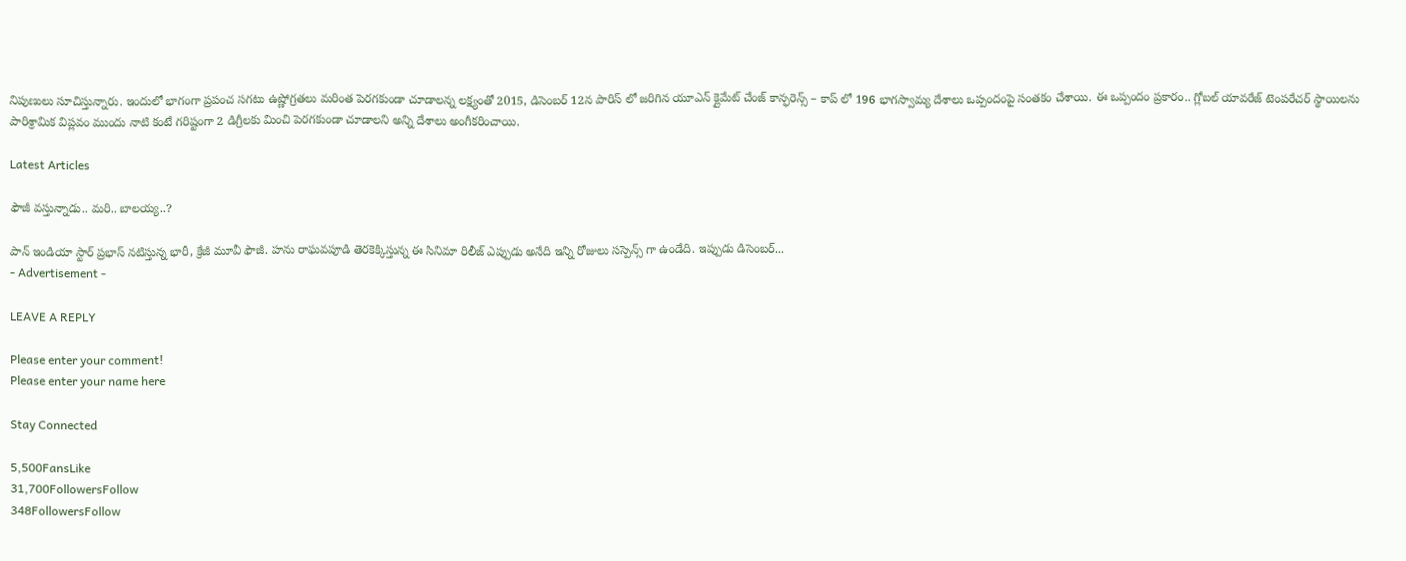నిపుణులు సూచిస్తున్నారు. ఇందులో భాగంగా ప్రపంచ సగటు ఉష్ణోగ్రతలు మరింత పెరగకుండా చూడాలన్న లక్ష్యంతో 2015, డిసెంబర్ 12న పారిస్ లో జరిగిన యూఎన్ క్లైమేట్ చేంజ్ కాన్ఫరెన్స్ – కాప్ లో 196 భాగస్వామ్య దేశాలు ఒప్పందంపై సంతకం చేశాయి. ఈ ఒప్పందం ప్రకారం.. గ్లోబల్ యావరేజ్ టెంపరేచర్ స్థాయిలను పారిశ్రామిక విప్లవం ముందు నాటి కంటే గరిష్టంగా 2 డిగ్రీలకు మించి పెరగకుండా చూడాలని అన్ని దేశాలు అంగీకరించాయి.

Latest Articles

ఫౌజీ వస్తున్నాడు.. మరి.. బాలయ్య..?

పాన్ ఇండియా స్టార్ ప్రభాస్ నటిస్తున్న భారీ, క్రేజీ మూవీ ఫౌజీ. హను రాఘవపూడి తెరకెక్కిస్తున్న ఈ సినిమా రిలీజ్ ఎప్పుడు అనేది ఇన్ని రోజులు సస్పెన్స్ గా ఉండేది. ఇప్పుడు డిసెంబర్...
- Advertisement -

LEAVE A REPLY

Please enter your comment!
Please enter your name here

Stay Connected

5,500FansLike
31,700FollowersFollow
348FollowersFollow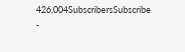426,004SubscribersSubscribe
-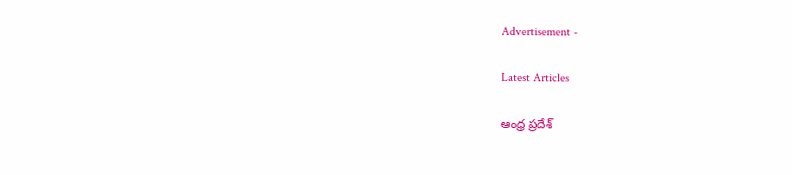Advertisement -

Latest Articles

ఆంధ్ర ప్రదేశ్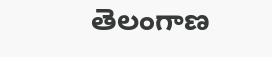తెలంగాణ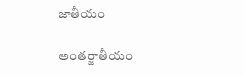జాతీయం

అంతర్జాతీయం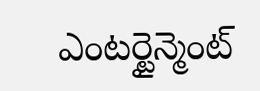ఎంటర్టైన్మెంట్